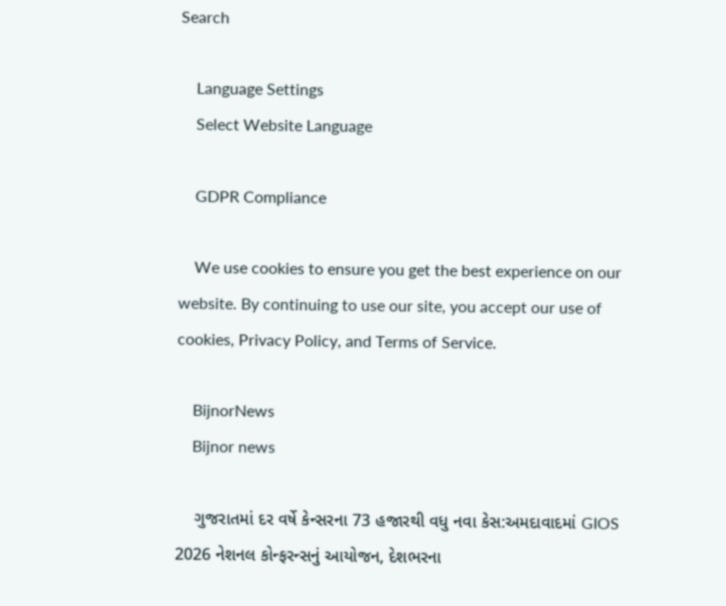Search

    Language Settings
    Select Website Language

    GDPR Compliance

    We use cookies to ensure you get the best experience on our website. By continuing to use our site, you accept our use of cookies, Privacy Policy, and Terms of Service.

    BijnorNews
    Bijnor news

    ગુજરાતમાં દર વર્ષે કેન્સરના 73 હજારથી વધુ નવા કેસ:અમદાવાદમાં GIOS 2026 નેશનલ કોન્ફરન્સનું આયોજન, દેશભરના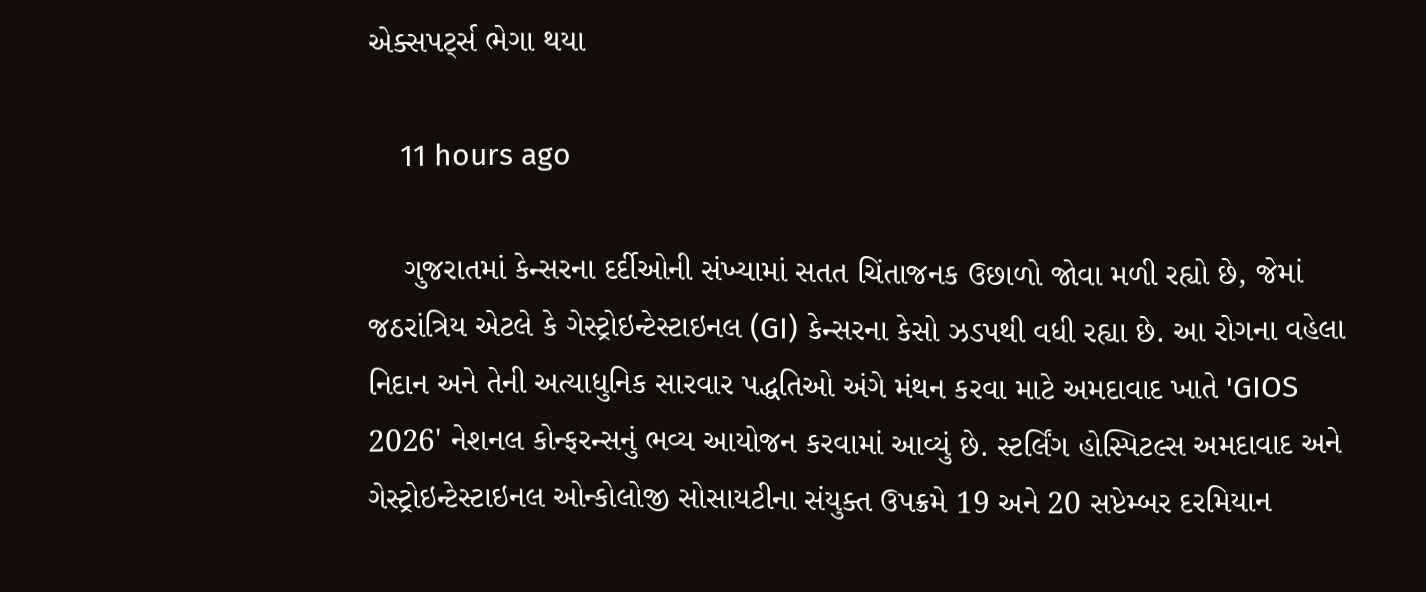એક્સપર્ટ્સ ભેગા થયા

    11 hours ago

    ગુજરાતમાં કેન્સરના દર્દીઓની સંખ્યામાં સતત ચિંતાજનક ઉછાળો જોવા મળી રહ્યો છે, જેમાં જઠરાંત્રિય એટલે કે ગેસ્ટ્રોઇન્ટેસ્ટાઇનલ (GI) કેન્સરના કેસો ઝડપથી વધી રહ્યા છે. આ રોગના વહેલા નિદાન અને તેની અત્યાધુનિક સારવાર પદ્ધતિઓ અંગે મંથન કરવા માટે અમદાવાદ ખાતે 'GIOS 2026' નેશનલ કોન્ફરન્સનું ભવ્ય આયોજન કરવામાં આવ્યું છે. સ્ટર્લિંગ હોસ્પિટલ્સ અમદાવાદ અને ગેસ્ટ્રોઇન્ટેસ્ટાઇનલ ઓન્કોલોજી સોસાયટીના સંયુક્ત ઉપક્રમે 19 અને 20 સપ્ટેમ્બર દરમિયાન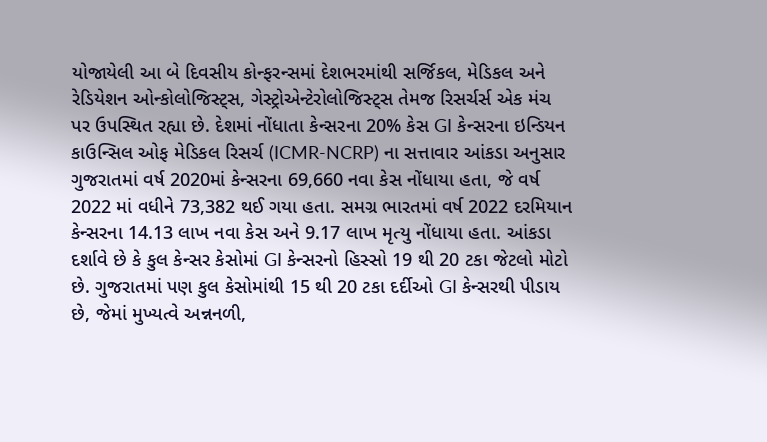યોજાયેલી આ બે દિવસીય કોન્ફરન્સમાં દેશભરમાંથી સર્જિકલ, મેડિકલ અને રેડિયેશન ઓન્કોલોજિસ્ટ્સ, ગેસ્ટ્રોએન્ટેરોલોજિસ્ટ્સ તેમજ રિસર્ચર્સ એક મંચ પર ઉપસ્થિત રહ્યા છે. દેશમાં નોંધાતા કેન્સરના 20% કેસ GI કેન્સરના ઇન્ડિયન કાઉન્સિલ ઓફ મેડિકલ રિસર્ચ (ICMR-NCRP) ના સત્તાવાર આંકડા અનુસાર ગુજરાતમાં વર્ષ 2020માં કેન્સરના 69,660 નવા કેસ નોંધાયા હતા, જે વર્ષ 2022 માં વધીને 73,382 થઈ ગયા હતા. સમગ્ર ભારતમાં વર્ષ 2022 દરમિયાન કેન્સરના 14.13 લાખ નવા કેસ અને 9.17 લાખ મૃત્યુ નોંધાયા હતા. આંકડા દર્શાવે છે કે કુલ કેન્સર કેસોમાં GI કેન્સરનો હિસ્સો 19 થી 20 ટકા જેટલો મોટો છે. ગુજરાતમાં પણ કુલ કેસોમાંથી 15 થી 20 ટકા દર્દીઓ GI કેન્સરથી પીડાય છે, જેમાં મુખ્યત્વે અન્નનળી,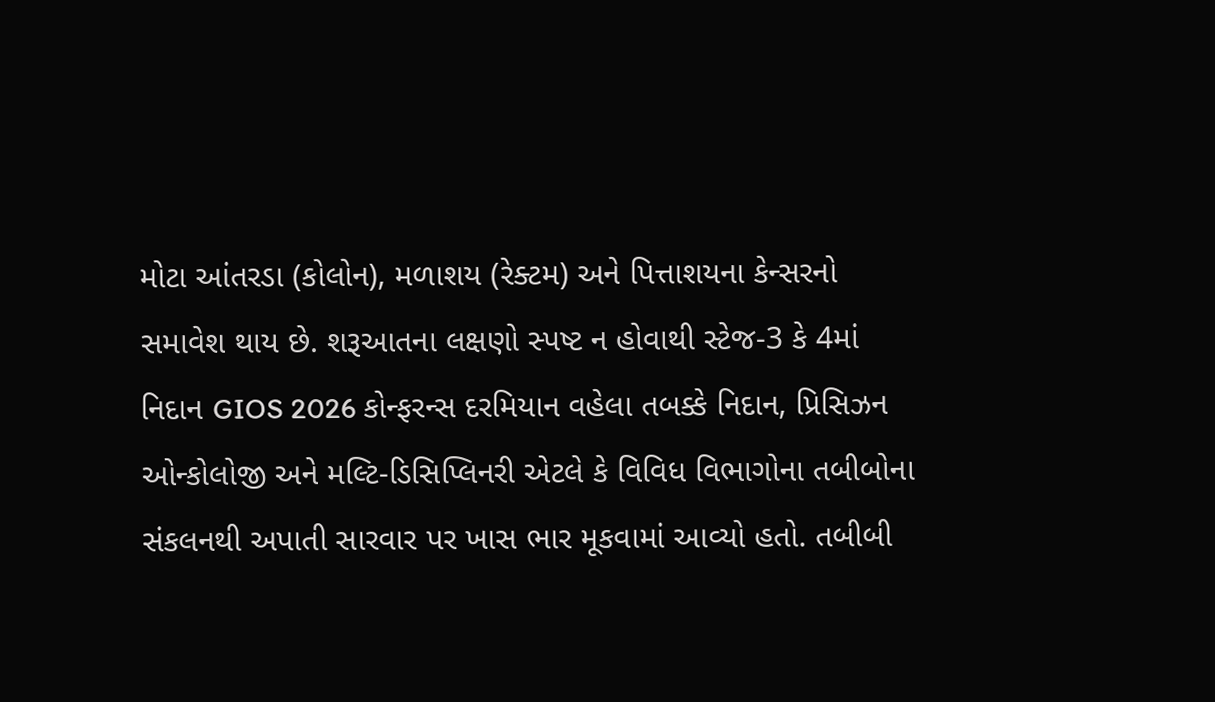મોટા આંતરડા (કોલોન), મળાશય (રેક્ટમ) અને પિત્તાશયના કેન્સરનો સમાવેશ થાય છે. શરૂઆતના લક્ષણો સ્પષ્ટ ન હોવાથી સ્ટેજ-3 કે 4માં નિદાન GIOS 2026 કોન્ફરન્સ દરમિયાન વહેલા તબક્કે નિદાન, પ્રિસિઝન ઓન્કોલોજી અને મલ્ટિ-ડિસિપ્લિનરી એટલે કે વિવિધ વિભાગોના તબીબોના સંકલનથી અપાતી સારવાર પર ખાસ ભાર મૂકવામાં આવ્યો હતો. તબીબી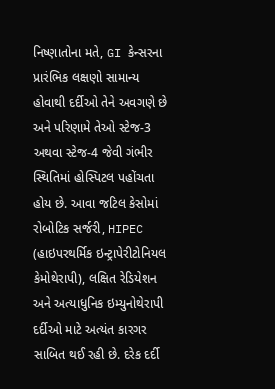નિષ્ણાતોના મતે, GI કેન્સરના પ્રારંભિક લક્ષણો સામાન્ય હોવાથી દર્દીઓ તેને અવગણે છે અને પરિણામે તેઓ સ્ટેજ-3 અથવા સ્ટેજ-4 જેવી ગંભીર સ્થિતિમાં હોસ્પિટલ પહોંચતા હોય છે. આવા જટિલ કેસોમાં રોબોટિક સર્જરી, HIPEC (હાઇપરથર્મિક ઇન્ટ્રાપેરીટોનિયલ કેમોથેરાપી), લક્ષિત રેડિયેશન અને અત્યાધુનિક ઇમ્યુનોથેરાપી દર્દીઓ માટે અત્યંત કારગર સાબિત થઈ રહી છે. દરેક દર્દી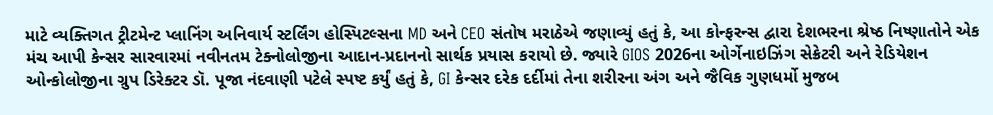માટે વ્યક્તિગત ટ્રીટમેન્ટ પ્લાનિંગ અનિવાર્ય સ્ટર્લિંગ હોસ્પિટલ્સના MD અને CEO સંતોષ મરાઠેએ જણાવ્યું હતું કે, આ કોન્ફરન્સ દ્વારા દેશભરના શ્રેષ્ઠ નિષ્ણાતોને એક મંચ આપી કેન્સર સારવારમાં નવીનતમ ટેક્નોલોજીના આદાન-પ્રદાનનો સાર્થક પ્રયાસ કરાયો છે. જ્યારે GIOS 2026ના ઓર્ગેનાઇઝિંગ સેક્રેટરી અને રેડિયેશન ઓન્કોલોજીના ગ્રુપ ડિરેક્ટર ડૉ. પૂજા નંદવાણી પટેલે સ્પષ્ટ કર્યું હતું કે, GI કેન્સર દરેક દર્દીમાં તેના શરીરના અંગ અને જૈવિક ગુણધર્મો મુજબ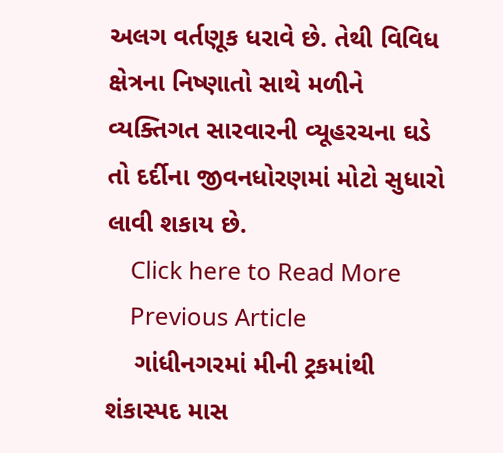અલગ વર્તણૂક ધરાવે છે. તેથી વિવિધ ક્ષેત્રના નિષ્ણાતો સાથે મળીને વ્યક્તિગત સારવારની વ્યૂહરચના ઘડે તો દર્દીના જીવનધોરણમાં મોટો સુધારો લાવી શકાય છે.
    Click here to Read More
    Previous Article
    ગાંધીનગરમાં મીની ટ્રકમાંથી શંકાસ્પદ માસ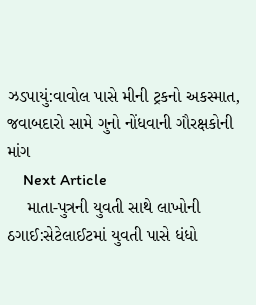ઝડપાયું:વાવોલ પાસે મીની ટ્રકનો અકસ્માત, જવાબદારો સામે ગુનો નોંધવાની ગૌરક્ષકોની માંગ
    Next Article
    માતા-પુત્રની યુવતી સાથે લાખોની ઠગાઈ:સેટેલાઈટમાં યુવતી પાસે ધંધો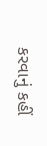કરવાનું કહીં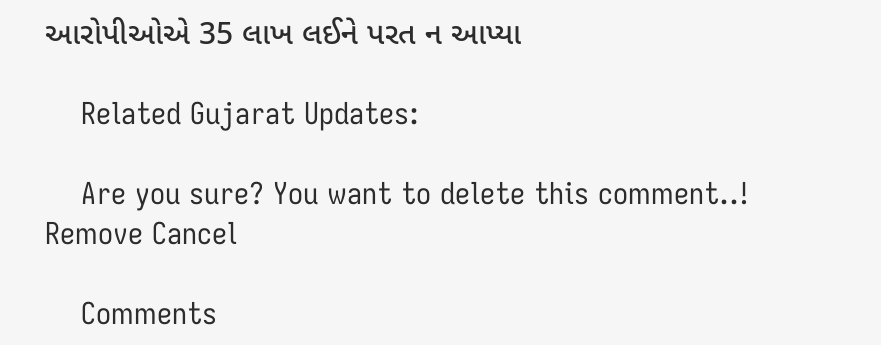આરોપીઓએ 35 લાખ લઈને પરત ન આપ્યા

    Related Gujarat Updates:

    Are you sure? You want to delete this comment..! Remove Cancel

    Comments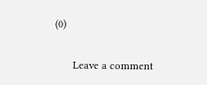(0)

      Leave a comment